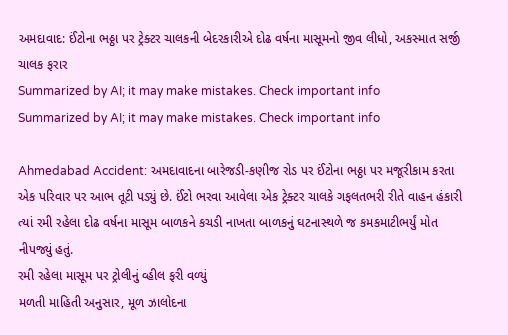અમદાવાદ: ઈંટોના ભઠ્ઠા પર ટ્રેક્ટર ચાલકની બેદરકારીએ દોઢ વર્ષના માસૂમનો જીવ લીધો, અકસ્માત સર્જી ચાલક ફરાર
Summarized by AI; it may make mistakes. Check important info
Summarized by AI; it may make mistakes. Check important info

Ahmedabad Accident: અમદાવાદના બારેજડી-કણીજ રોડ પર ઈંટોના ભઠ્ઠા પર મજૂરીકામ કરતા એક પરિવાર પર આભ તૂટી પડ્યું છે. ઈંટો ભરવા આવેલા એક ટ્રેક્ટર ચાલકે ગફલતભરી રીતે વાહન હંકારી ત્યાં રમી રહેલા દોઢ વર્ષના માસૂમ બાળકને કચડી નાખતા બાળકનું ઘટનાસ્થળે જ કમકમાટીભર્યું મોત નીપજ્યું હતું.
રમી રહેલા માસૂમ પર ટ્રોલીનું વ્હીલ ફરી વળ્યું
મળતી માહિતી અનુસાર, મૂળ ઝાલોદના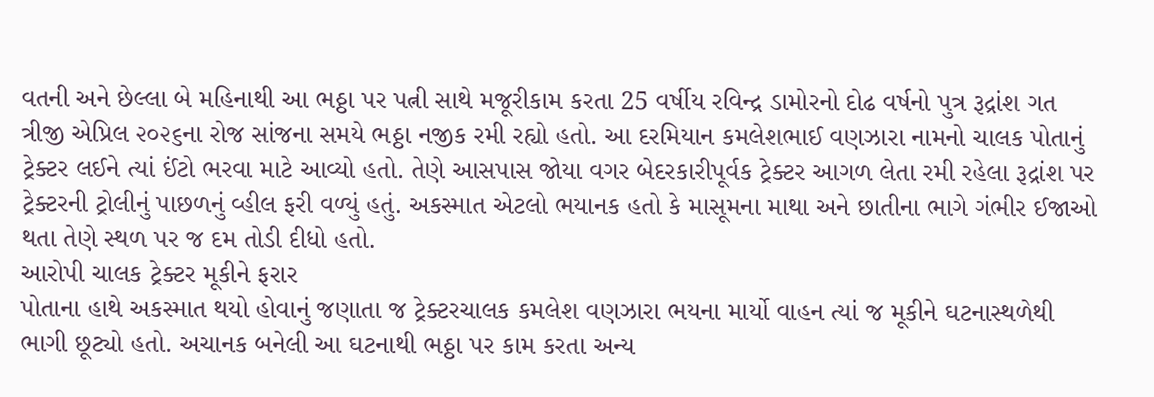વતની અને છેલ્લા બે મહિનાથી આ ભઠ્ઠા પર પત્ની સાથે મજૂરીકામ કરતા 25 વર્ષીય રવિન્દ્ર ડામોરનો દોઢ વર્ષનો પુત્ર રૂદ્રાંશ ગત ત્રીજી એપ્રિલ ૨૦૨૬ના રોજ સાંજના સમયે ભઠ્ઠા નજીક રમી રહ્યો હતો. આ દરમિયાન કમલેશભાઈ વણઝારા નામનો ચાલક પોતાનું ટ્રેક્ટર લઈને ત્યાં ઈંટો ભરવા માટે આવ્યો હતો. તેણે આસપાસ જોયા વગર બેદરકારીપૂર્વક ટ્રેક્ટર આગળ લેતા રમી રહેલા રૂદ્રાંશ પર ટ્રેક્ટરની ટ્રોલીનું પાછળનું વ્હીલ ફરી વળ્યું હતું. અકસ્માત એટલો ભયાનક હતો કે માસૂમના માથા અને છાતીના ભાગે ગંભીર ઈજાઓ થતા તેણે સ્થળ પર જ દમ તોડી દીધો હતો.
આરોપી ચાલક ટ્રેક્ટર મૂકીને ફરાર
પોતાના હાથે અકસ્માત થયો હોવાનું જણાતા જ ટ્રેક્ટરચાલક કમલેશ વણઝારા ભયના માર્યો વાહન ત્યાં જ મૂકીને ઘટનાસ્થળેથી ભાગી છૂટ્યો હતો. અચાનક બનેલી આ ઘટનાથી ભઠ્ઠા પર કામ કરતા અન્ય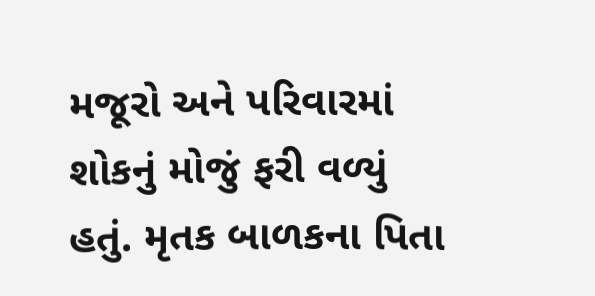મજૂરો અને પરિવારમાં શોકનું મોજું ફરી વળ્યું હતું. મૃતક બાળકના પિતા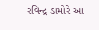રવિન્દ્ર ડામોરે આ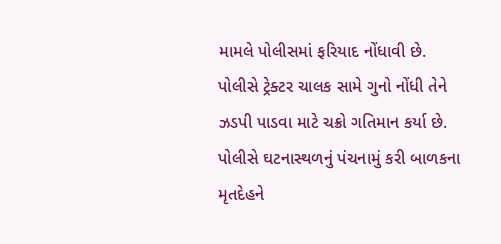મામલે પોલીસમાં ફરિયાદ નોંધાવી છે. પોલીસે ટ્રેક્ટર ચાલક સામે ગુનો નોંધી તેને ઝડપી પાડવા માટે ચક્રો ગતિમાન કર્યા છે. પોલીસે ઘટનાસ્થળનું પંચનામું કરી બાળકના મૃતદેહને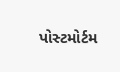પોસ્ટમોર્ટમ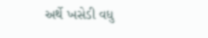અર્થે ખસેડી વધુ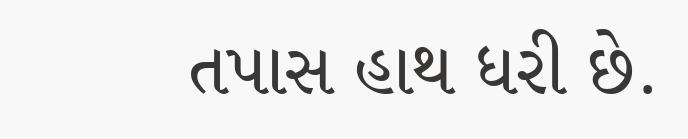તપાસ હાથ ધરી છે.